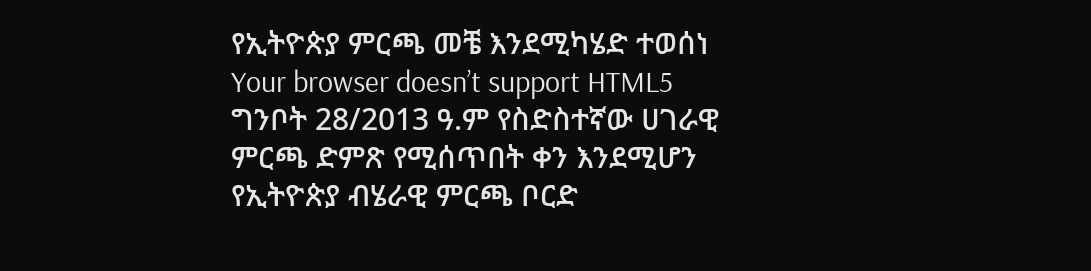የኢትዮጵያ ምርጫ መቼ እንደሚካሄድ ተወሰነ
Your browser doesn’t support HTML5
ግንቦት 28/2013 ዓ.ም የስድስተኛው ሀገራዊ ምርጫ ድምጽ የሚሰጥበት ቀን እንደሚሆን የኢትዮጵያ ብሄራዊ ምርጫ ቦርድ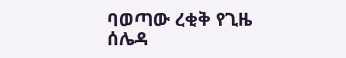ባወጣው ረቂቅ የጊዜ ሰሌዳ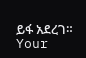ይፋ አደረገ።
Your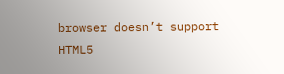browser doesn’t support HTML5